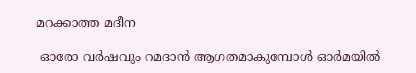മറക്കാത്ത മദീന

 ഓരോ വർഷവും റമദാൻ ആഗതമാകുമ്പോൾ ഓർമയിൽ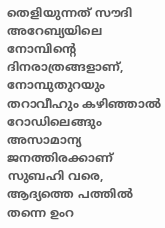തെളിയുന്നത് സൗദി അറേബ്യയിലെ നോമ്പിന്റെ ദിനരാത്രങ്ങളാണ്, നോമ്പുതുറയും തറാവീഹും കഴിഞ്ഞാൽ റോഡിലെങ്ങും അസാമാന്യ ജനത്തിരക്കാണ് സുബഹി വരെ, ആദ്യത്തെ പത്തിൽ തന്നെ ഉംറ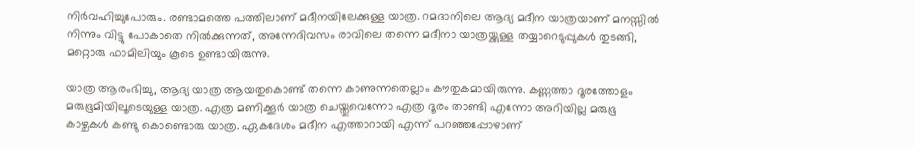നിർവഹിച്ചുപോരും. രണ്ടാമത്തെ പത്തിലാണ് മദീനയിലേക്കുള്ള യാത്ര. റമദാനിലെ ആദ്യ മദീന യാത്രയാണ് മനസ്സിൽ നിന്നും വിട്ടു പോകാതെ നിൽക്കുന്നത്, അന്നേദിവസം രാവിലെ തന്നെ മദീനാ യാത്രയ്ക്കുള്ള തയ്യാറെടുപ്പുകൾ തുടങ്ങി, മറ്റൊരു ഫാമിലിയും കൂടെ ഉണ്ടായിരുന്നു.

യാത്ര ആരംഭിച്ചു, ആദ്യ യാത്ര ആയതുകൊണ്ട് തന്നെ കാണുന്നതെല്ലാം കൗതുകമായിരുന്നു. കണ്ണത്താ ദൂരത്തോളം മരുഭൂമിയിലൂടെയുള്ള യാത്ര. എത്ര മണിക്കൂർ യാത്ര ചെയ്തുവെന്നോ എത്ര ദൂരം താണ്ടി എന്നോ അറിയില്ല മരുഭൂ കാഴ്ചകൾ കണ്ടു കൊണ്ടൊരു യാത്ര. ഏകദേശം മദീന എത്താറായി എന്ന് പറഞ്ഞപ്പോഴാണ്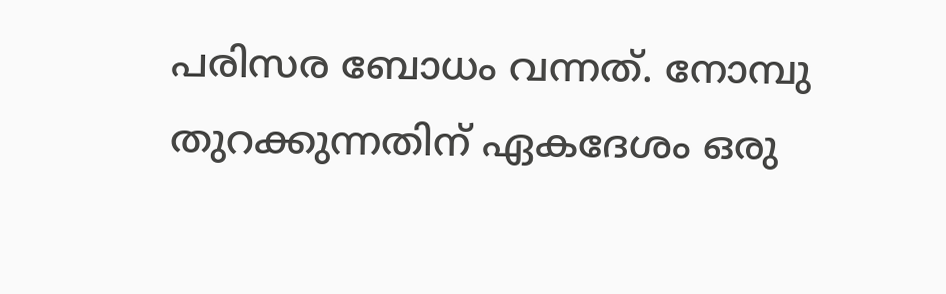പരിസര ബോധം വന്നത്. നോമ്പു തുറക്കുന്നതിന് ഏകദേശം ഒരു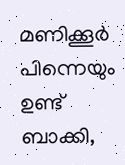മണിക്കൂർ പിന്നെയും ഉണ്ട് ബാക്കി,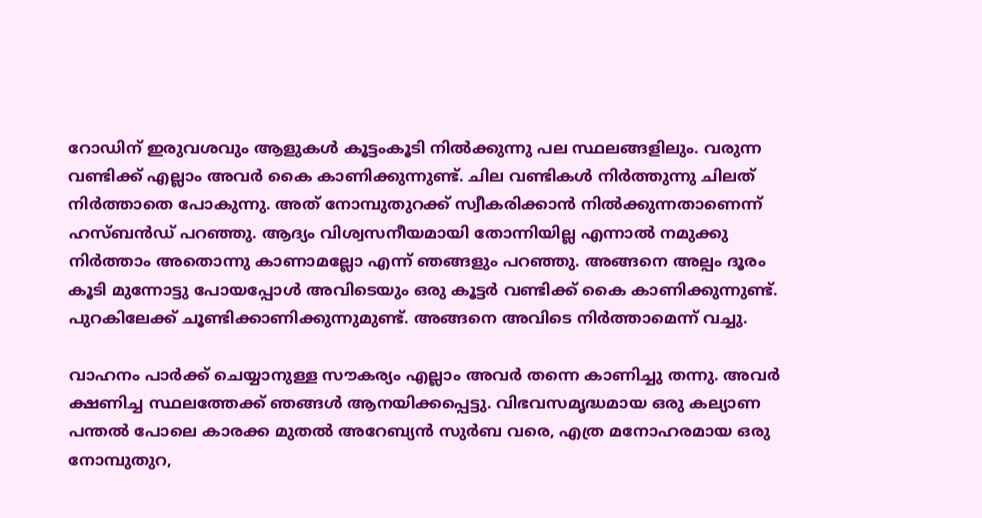റോഡിന് ഇരുവശവും ആളുകൾ കൂട്ടംകൂടി നിൽക്കുന്നു പല സ്ഥലങ്ങളിലും. വരുന്ന വണ്ടിക്ക് എല്ലാം അവർ കൈ കാണിക്കുന്നുണ്ട്. ചില വണ്ടികൾ നിർത്തുന്നു ചിലത് നിർത്താതെ പോകുന്നു. അത് നോമ്പുതുറക്ക് സ്വീകരിക്കാൻ നിൽക്കുന്നതാണെന്ന് ഹസ്ബൻഡ് പറഞ്ഞു. ആദ്യം വിശ്വസനീയമായി തോന്നിയില്ല എന്നാൽ നമുക്കു നിർത്താം അതൊന്നു കാണാമല്ലോ എന്ന് ഞങ്ങളും പറഞ്ഞു. അങ്ങനെ അല്പം ദൂരം കൂടി മുന്നോട്ടു പോയപ്പോൾ അവിടെയും ഒരു കൂട്ടർ വണ്ടിക്ക് കൈ കാണിക്കുന്നുണ്ട്. പുറകിലേക്ക് ചൂണ്ടിക്കാണിക്കുന്നുമുണ്ട്. അങ്ങനെ അവിടെ നിർത്താമെന്ന് വച്ചു.

വാഹനം പാർക്ക് ചെയ്യാനുള്ള സൗകര്യം എല്ലാം അവർ തന്നെ കാണിച്ചു തന്നു. അവർ ക്ഷണിച്ച സ്ഥലത്തേക്ക് ഞങ്ങൾ ആനയിക്കപ്പെട്ടു. വിഭവസമൃദ്ധമായ ഒരു കല്യാണ പന്തൽ പോലെ കാരക്ക മുതൽ അറേബ്യൻ സുർബ വരെ, എത്ര മനോഹരമായ ഒരു നോമ്പുതുറ,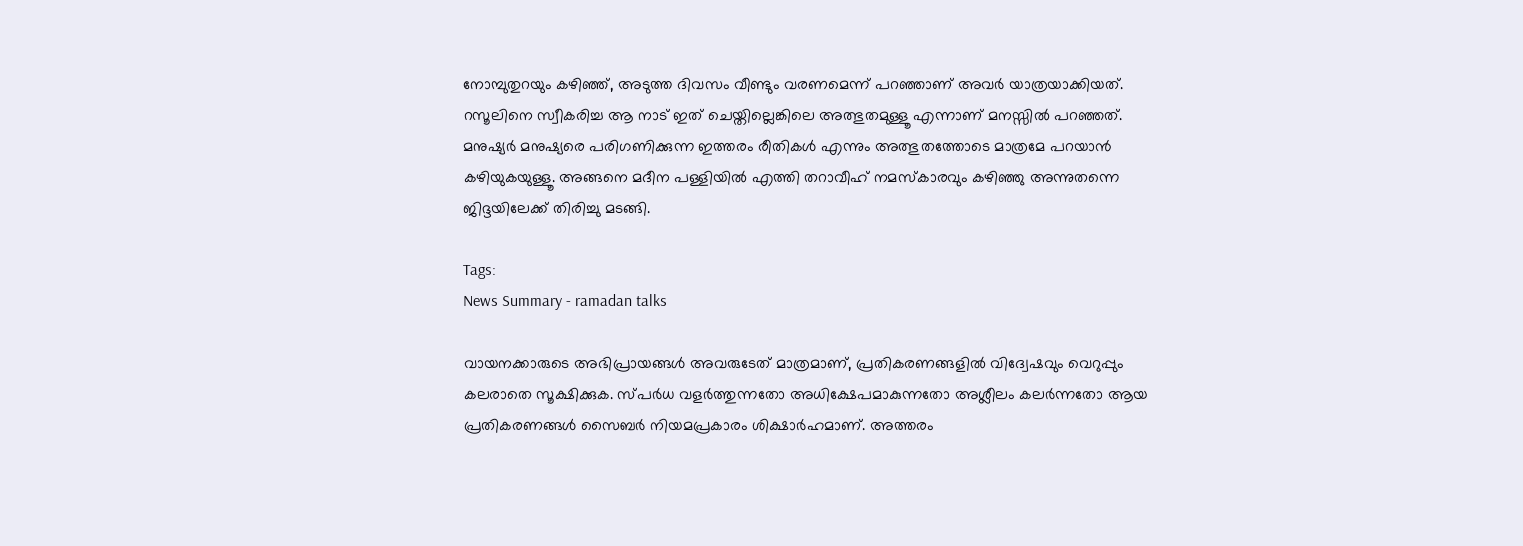നോമ്പുതുറയും കഴിഞ്ഞ്, അടുത്ത ദിവസം വീണ്ടും വരണമെന്ന് പറഞ്ഞാണ് അവർ യാത്രയാക്കിയത്. റസൂലിനെ സ്വീകരിച്ച ആ നാട് ഇത് ചെയ്തില്ലെങ്കിലെ അത്ഭുതമുള്ളൂ എന്നാണ് മനസ്സിൽ പറഞ്ഞത്. മനുഷ്യർ മനുഷ്യരെ പരിഗണിക്കുന്ന ഇത്തരം രീതികൾ എന്നും അത്ഭുതത്തോടെ മാത്രമേ പറയാൻ കഴിയുകയുള്ളൂ. അങ്ങനെ മദീന പള്ളിയിൽ എത്തി തറാവീഹ് നമസ്കാരവും കഴിഞ്ഞു അന്നുതന്നെ ജിദ്ദയിലേക്ക് തിരിച്ചു മടങ്ങി.

Tags:
News Summary - ramadan talks

വായനക്കാരുടെ അഭിപ്രായങ്ങള്‍ അവരുടേത് മാത്രമാണ്, പ്രതികരണങ്ങളിൽ വിദ്വേഷവും വെറുപ്പും കലരാതെ സൂക്ഷിക്കുക. സ്പർധ വളർത്തുന്നതോ അധിക്ഷേപമാകുന്നതോ അശ്ലീലം കലർന്നതോ ആയ പ്രതികരണങ്ങൾ സൈബർ നിയമപ്രകാരം ശിക്ഷാർഹമാണ്. അത്തരം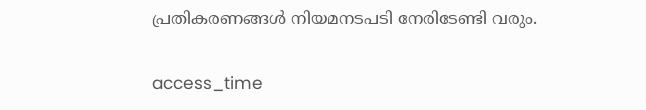പ്രതികരണങ്ങൾ നിയമനടപടി നേരിടേണ്ടി വരും.

access_time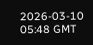2026-03-10 05:48 GMT